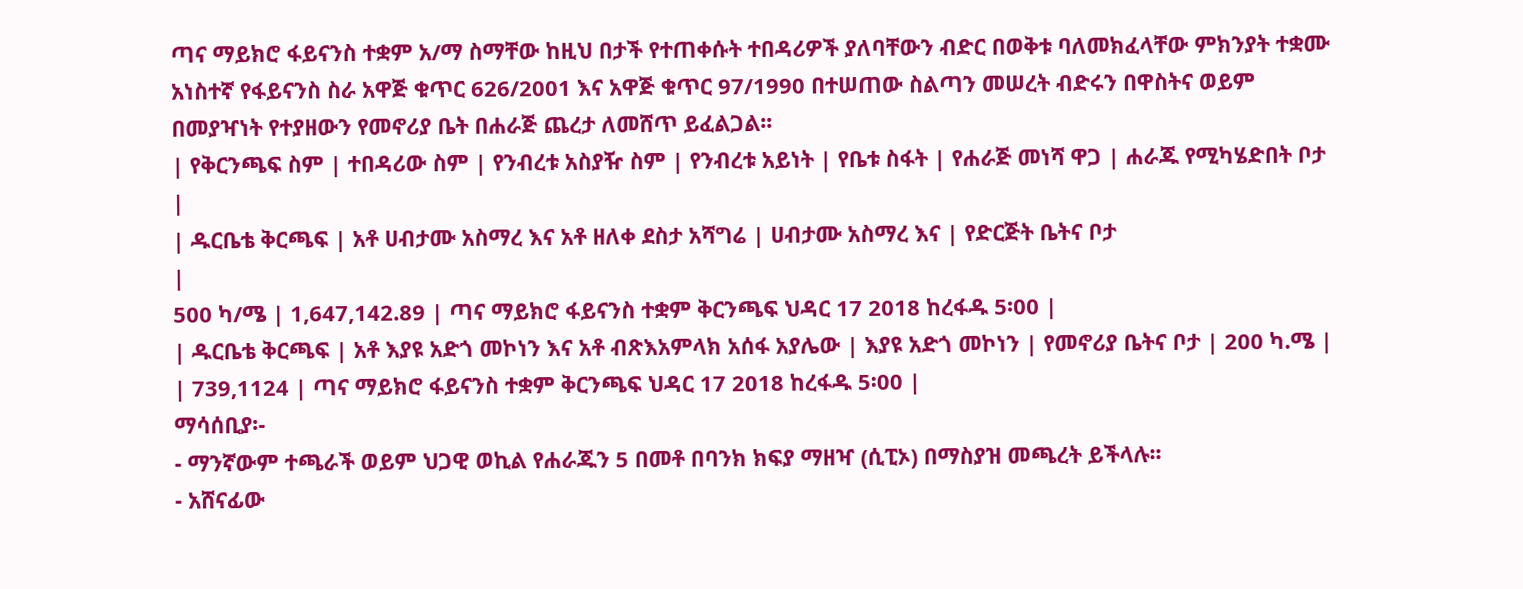ጣና ማይክሮ ፋይናንስ ተቋም አ/ማ ስማቸው ከዚህ በታች የተጠቀሱት ተበዳሪዎች ያለባቸውን ብድር በወቅቱ ባለመክፈላቸው ምክንያት ተቋሙ አነስተኛ የፋይናንስ ስራ አዋጅ ቁጥር 626/2001 እና አዋጅ ቁጥር 97/1990 በተሠጠው ስልጣን መሠረት ብድሩን በዋስትና ወይም በመያዣነት የተያዘውን የመኖሪያ ቤት በሐራጅ ጨረታ ለመሸጥ ይፈልጋል፡፡
| የቅርንጫፍ ስም | ተበዳሪው ስም | የንብረቱ አስያዥ ስም | የንብረቱ አይነት | የቤቱ ስፋት | የሐራጅ መነሻ ዋጋ | ሐራጁ የሚካሄድበት ቦታ |
| ዱርቤቴ ቅርጫፍ | አቶ ሀብታሙ አስማረ እና አቶ ዘለቀ ደስታ አሻግሬ | ሀብታሙ አስማረ እና | የድርጅት ቤትና ቦታ
|
500 ካ/ሜ | 1,647,142.89 | ጣና ማይክሮ ፋይናንስ ተቋም ቅርንጫፍ ህዳር 17 2018 ከረፋዱ 5፡00 |
| ዱርቤቴ ቅርጫፍ | አቶ እያዩ አድጎ መኮነን እና አቶ ብጽእአምላክ አሰፋ አያሌው | እያዩ አድጎ መኮነን | የመኖሪያ ቤትና ቦታ | 200 ካ.ሜ | | 739,1124 | ጣና ማይክሮ ፋይናንስ ተቋም ቅርንጫፍ ህዳር 17 2018 ከረፋዱ 5፡00 |
ማሳሰቢያ፡-
- ማንኛውም ተጫራች ወይም ህጋዊ ወኪል የሐራጁን 5 በመቶ በባንክ ክፍያ ማዘዣ (ሲፒኦ) በማስያዝ መጫረት ይችላሉ፡፡
- አሸናፊው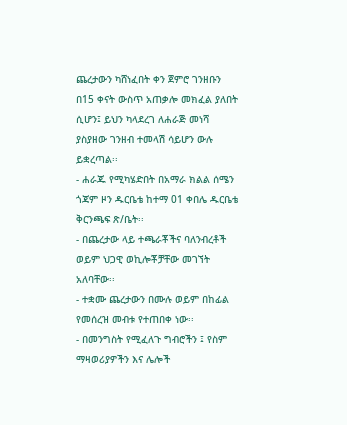ጨረታውን ካሸነፈበት ቀን ጀምሮ ገንዘቡን በ15 ቀናት ውስጥ አጠቃሎ መክፈል ያለበት ሲሆን፤ ይህን ካላደረገ ለሐራጅ መነሻ ያስያዘው ገንዘብ ተመላሽ ሳይሆን ውሉ ይቋረጣል፡፡
- ሐራጁ የሚካሄድበት በአማራ ክልል ሰሜን ጎጃም ዞን ዱርቤቴ ከተማ 01 ቀበሌ ዱርቤቴ ቅርንጫፍ ጽ/ቤት፡፡
- በጨረታው ላይ ተጫራቾችና ባለንብረቶች ወይም ህጋዊ ወኪሎቾቻቸው መገኘት አለባቸው፡፡
- ተቋሙ ጨረታውን በሙሉ ወይም በከፊል የመሰረዝ መብቱ የተጠበቀ ነው፡፡
- በመንግስት የሚፈለጉ ግብሮችን ፤ የስም ማዛወሪያዎችን እና ሌሎች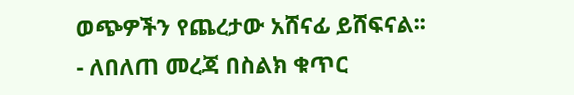ወጭዎችን የጨረታው አሸናፊ ይሸፍናል፡፡
- ለበለጠ መረጃ በስልክ ቁጥር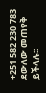+251 582 230 783 ደውለው መጠየቅ ይችላሉ፡፡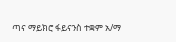ጣና ማይክሮ ፋይናንስ ተቋም አ/ማ